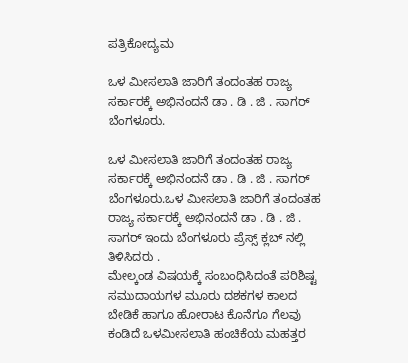ಪತ್ರಿಕೋದ್ಯಮ

ಒಳ ಮೀಸಲಾತಿ ಜಾರಿಗೆ ತಂದಂತಹ ರಾಜ್ಯ ಸರ್ಕಾರಕ್ಕೆ ಅಭಿನಂದನೆ ಡಾ . ಡಿ . ಜಿ . ಸಾಗರ್ ಬೆಂಗಳೂರು.

ಒಳ ಮೀಸಲಾತಿ ಜಾರಿಗೆ ತಂದಂತಹ ರಾಜ್ಯ ಸರ್ಕಾರಕ್ಕೆ ಅಭಿನಂದನೆ ಡಾ . ಡಿ . ಜಿ . ಸಾಗರ್ ಬೆಂಗಳೂರು.ಒಳ ಮೀಸಲಾತಿ ಜಾರಿಗೆ ತಂದಂತಹ ರಾಜ್ಯ ಸರ್ಕಾರಕ್ಕೆ ಅಭಿನಂದನೆ ಡಾ . ಡಿ . ಜಿ . ಸಾಗರ್ ಇಂದು ಬೆಂಗಳೂರು ಪ್ರೆಸ್ಸ್ ಕ್ಲಬ್ ನಲ್ಲಿ ತಿಳಿಸಿದರು .
ಮೇಲ್ಕಂಡ ವಿಷಯಕ್ಕೆ‌ ಸಂಬಂಧಿಸಿದಂತೆ ಪರಿಶಿಷ್ಟ ಸಮುದಾಯಗಳ ಮೂರು ದಶಕಗಳ ಕಾಲದ ಬೇಡಿಕೆ ಹಾಗೂ ಹೋರಾಟ ಕೊನೆಗೂ ಗೆಲವು ಕಂಡಿದೆ ಒಳಮೀಸಲಾತಿ ಹಂಚಿಕೆಯ ಮಹತ್ತರ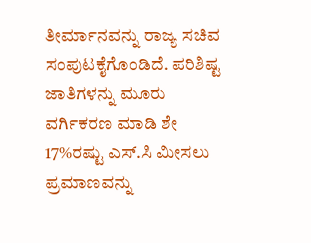ತೀರ್ಮಾನವನ್ನು ರಾಜ್ಯ ಸಚಿವ ಸಂಪುಟಕೈಗೊಂಡಿದೆ. ಪರಿಶಿಷ್ಟ ಜಾತಿಗಳನ್ನು ಮೂರು ವರ್ಗಿಕರಣ ಮಾಡಿ ಶೇ 17%ರಷ್ಟು ಎಸ್.ಸಿ ಮೀಸಲು ಪ್ರಮಾಣವನ್ನು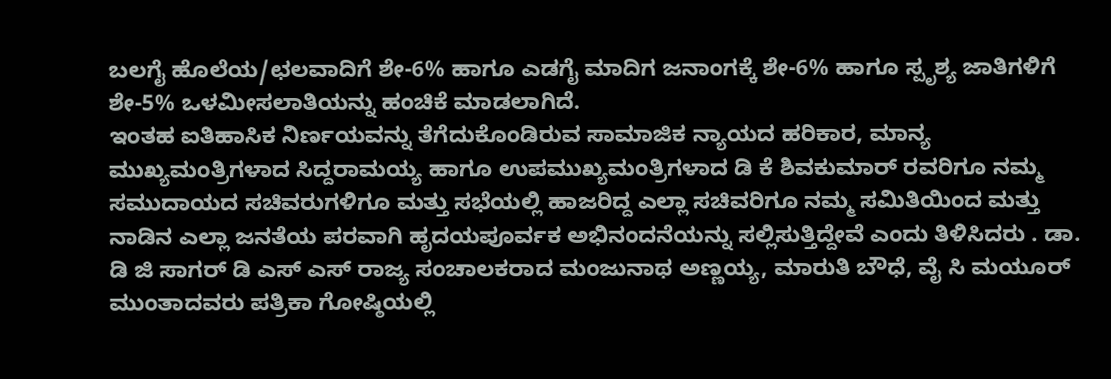ಬಲಗೈ ಹೊಲೆಯ/ಛಲವಾದಿಗೆ ಶೇ-6% ಹಾಗೂ ಎಡಗೈ ಮಾದಿಗ ಜನಾಂಗಕ್ಕೆ ಶೇ-6% ಹಾಗೂ ಸ್ಪೃಶ್ಯ ಜಾತಿಗಳಿಗೆ ಶೇ-5% ಒಳಮೀಸಲಾತಿಯನ್ನು ಹಂಚಿಕೆ ಮಾಡಲಾಗಿದೆ.
ಇಂತಹ ಐತಿಹಾಸಿಕ ನಿರ್ಣಯವನ್ನು ತೆಗೆದುಕೊಂಡಿರುವ ಸಾಮಾಜಿಕ ನ್ಯಾಯದ ಹರಿಕಾರ, ಮಾನ್ಯ ಮುಖ್ಯಮಂತ್ರಿಗಳಾದ ಸಿದ್ದರಾಮಯ್ಯ ಹಾಗೂ ಉಪಮುಖ್ಯಮಂತ್ರಿಗಳಾದ ಡಿ ಕೆ ಶಿವಕುಮಾರ್ ರವರಿಗೂ ನಮ್ಮ ಸಮುದಾಯದ ಸಚಿವರುಗಳಿಗೂ ಮತ್ತು ಸಭೆಯಲ್ಲಿ ಹಾಜರಿದ್ದ ಎಲ್ಲಾ ಸಚಿವರಿಗೂ ನಮ್ಮ ಸಮಿತಿಯಿಂದ ಮತ್ತು ನಾಡಿನ ಎಲ್ಲಾ ಜನತೆಯ ಪರವಾಗಿ ಹೃದಯಪೂರ್ವಕ ಅಭಿನಂದನೆಯನ್ನು ಸಲ್ಲಿಸುತ್ತಿದ್ದೇವೆ ಎಂದು ತಿಳಿಸಿದರು . ಡಾ. ಡಿ ಜಿ ಸಾಗರ್ ಡಿ ಎಸ್ ಎಸ್ ರಾಜ್ಯ ಸಂಚಾಲಕರಾದ ಮಂಜುನಾಥ ಅಣ್ಣಯ್ಯ, ಮಾರುತಿ ಬೌಧೆ, ವೈ ಸಿ ಮಯೂರ್ ಮುಂತಾದವರು ಪತ್ರಿಕಾ ಗೋಷ್ಠಿಯಲ್ಲಿ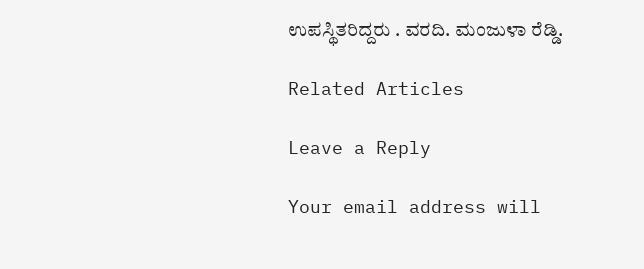ಉಪಸ್ಥಿತರಿದ್ದರು . ವರದಿ. ಮಂಜುಳಾ ರೆಡ್ಡಿ.

Related Articles

Leave a Reply

Your email address will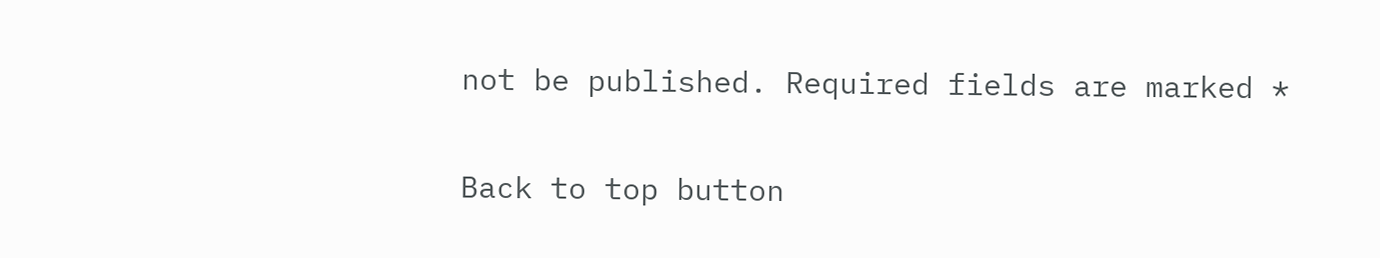not be published. Required fields are marked *

Back to top button